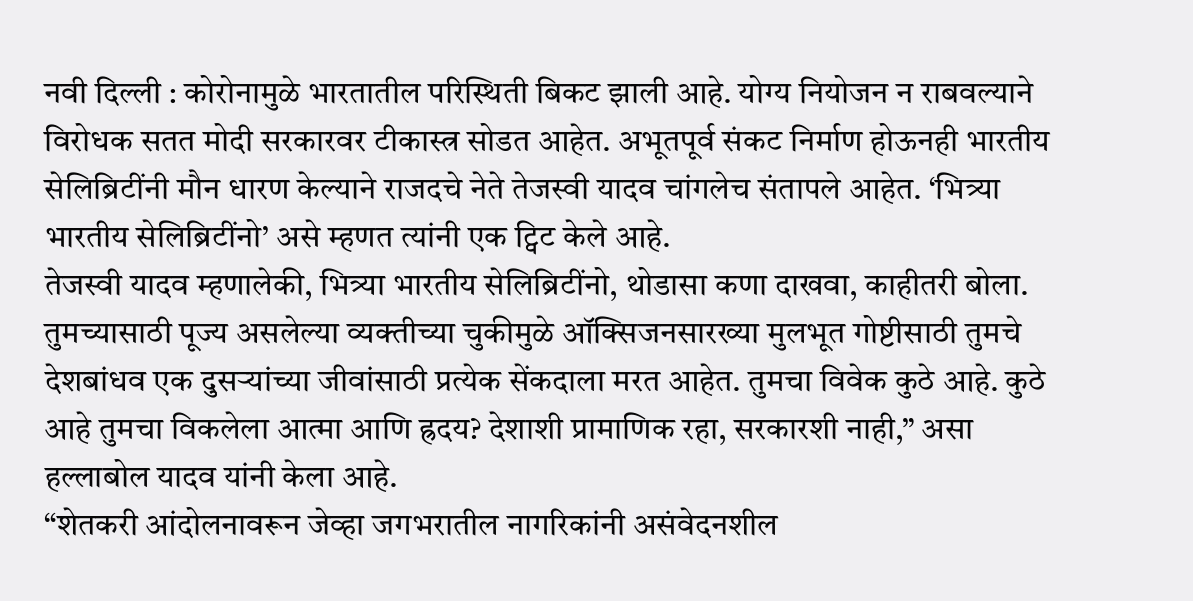नवी दिल्ली : कोरोनामुळे भारतातील परिस्थिती बिकट झाली आहे. योग्य नियोजन न राबवल्याने विरोधक सतत मोदी सरकारवर टीकास्त्र सोडत आहेत. अभूतपूर्व संकट निर्माण होऊनही भारतीय सेलिब्रिटींनी मौन धारण केल्याने राजदचे नेते तेजस्वी यादव चांगलेच संतापले आहेत. ‘भित्र्या भारतीय सेलिब्रिटींनो’ असे म्हणत त्यांनी एक ट्विट केले आहे.
तेजस्वी यादव म्हणालेकी, भित्र्या भारतीय सेलिब्रिटींनो, थोडासा कणा दाखवा, काहीतरी बोला. तुमच्यासाठी पूज्य असलेल्या व्यक्तीच्या चुकीमुळे ऑक्सिजनसारख्या मुलभूत गोष्टीसाठी तुमचे देशबांधव एक दुसऱ्यांच्या जीवांसाठी प्रत्येक सेंकदाला मरत आहेत. तुमचा विवेक कुठे आहे. कुठे आहे तुमचा विकलेला आत्मा आणि ह्रदय? देशाशी प्रामाणिक रहा, सरकारशी नाही,” असा हल्लाबोल यादव यांनी केला आहे.
“शेतकरी आंदोलनावरून जेव्हा जगभरातील नागरिकांनी असंवेदनशील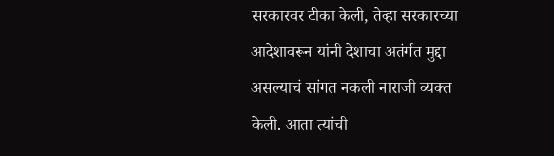सरकारवर टीका केली, तेव्हा सरकारच्या आदेशावरून यांनी देशाचा अतंर्गत मुद्दा असल्याचं सांगत नकली नाराजी व्यक्त केली. आता त्यांची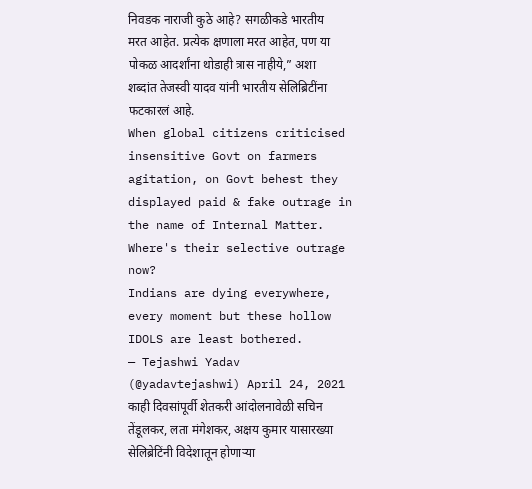निवडक नाराजी कुठे आहे? सगळीकडे भारतीय मरत आहेत. प्रत्येक क्षणाला मरत आहेत, पण या पोकळ आदर्शांना थोडाही त्रास नाहीये,” अशा शब्दांत तेजस्वी यादव यांनी भारतीय सेलिब्रिटींना फटकारलं आहे.
When global citizens criticised insensitive Govt on farmers agitation, on Govt behest they displayed paid & fake outrage in the name of Internal Matter.
Where's their selective outrage now?
Indians are dying everywhere, every moment but these hollow IDOLS are least bothered.
— Tejashwi Yadav (@yadavtejashwi) April 24, 2021
काही दिवसांपूर्वी शेतकरी आंदोलनावेळी सचिन तेंडूलकर, लता मंगेशकर, अक्षय कुमार यासारख्या सेलिब्रेटिंनी विदेशातून होणाऱ्या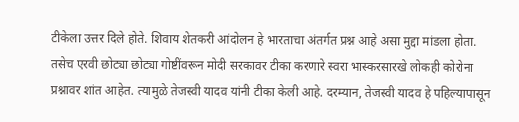टीकेला उत्तर दिले होते. शिवाय शेतकरी आंदोलन हे भारताचा अंतर्गत प्रश्न आहे असा मुद्दा मांडला होता. तसेच एरवी छोट्या छोट्या गोष्टींवरून मोदी सरकावर टीका करणारे स्वरा भास्करसारखे लोकही कोरोना प्रश्नावर शांत आहेत. त्यामुळे तेजस्वी यादव यांनी टीका केली आहे. दरम्यान, तेजस्वी यादव हे पहिल्यापासून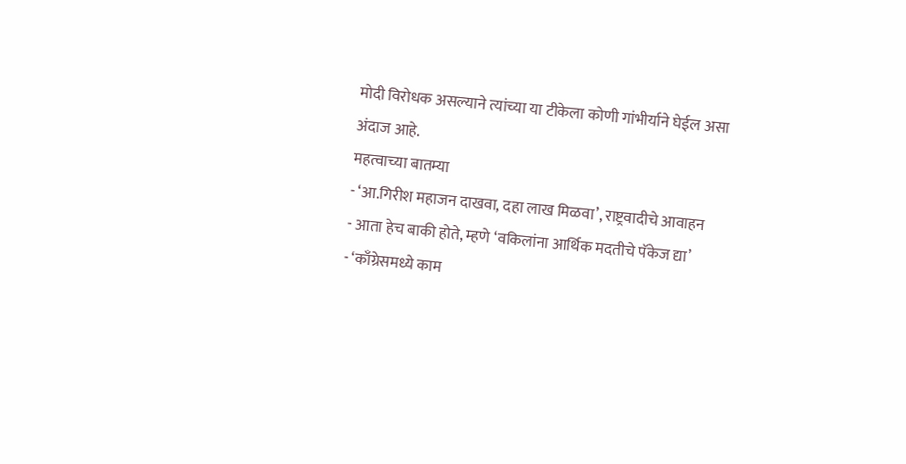मोदी विरोधक असल्याने त्यांच्या या टीकेला कोणी गांभीर्याने घेईल असा अंदाज आहे.
महत्वाच्या बातम्या
- ‘आ.गिरीश महाजन दाखवा, दहा लाख मिळवा’, राष्ट्रवादीचे आवाहन
- आता हेच बाकी होते, म्हणे ‘वकिलांना आर्थिक मदतीचे पॅकेज द्या’
- ‘काँग्रेसमध्ये काम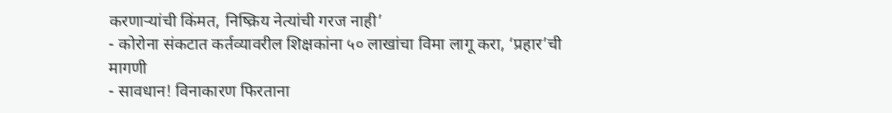करणाऱ्यांची किंमत, निष्क्रिय नेत्यांची गरज नाही’
- कोरोना संकटात कर्तव्यावरील शिक्षकांना ५० लाखांचा विमा लागू करा, ‘प्रहार’ची मागणी
- सावधान! विनाकारण फिरताना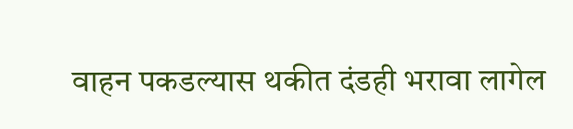वाहन पकडल्यास थकीत दंडही भरावा लागेल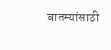बातम्यांसाठी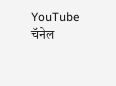YouTube चॅनेल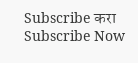Subscribe करा
Subscribe Now